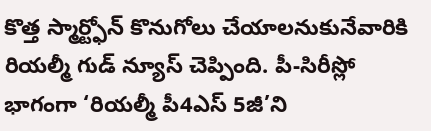కొత్త స్మార్ట్ఫోన్ కొనుగోలు చేయాలనుకునేవారికి రియల్మీ గుడ్ న్యూస్ చెప్పింది. పీ-సిరీస్లో భాగంగా ‘రియల్మీ పీ4ఎస్ 5జీ’ని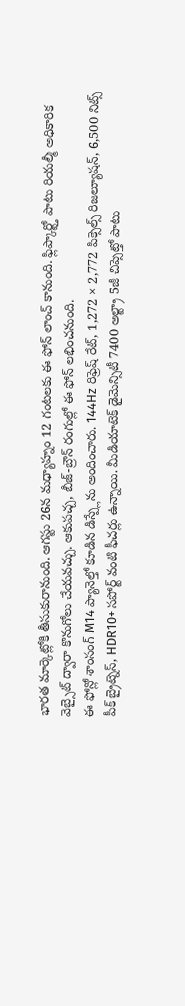భారత మార్కెట్లోకి తీసుకురానుంది. ఆగస్టు 26న మధ్యాహ్నం 12 గంటలకు ఈ ఫోన్ లాంచ్ కానుంది. ఫ్లిప్కార్ట్తో పాటు రియల్మీ అధికారిక వెబ్సైట్ ద్వారా కొనుగోలు చేయవచ్చు. ఆకుపచ్చ, బీజ్-బ్రౌన్ రంగుల్లో ఈ ఫోన్ లభించనుంది.
ఈ ఫోన్లో శాంసంగ్ M14 ప్యానెల్తో కూడిన డిస్ప్లేను అందించారు. 144Hz రిఫ్రెష్ రేట్, 1,272 × 2,772 పిక్సెల్స్ రిజల్యూషన్, 6,500 నిట్స్ పీక్ బ్రైట్నెస్, HDR10+ సపోర్ట్ వంటి ఫీచర్లు ఉన్నాయి. మీడియాటెక్ డైమెన్సిటీ 7400 అల్ట్రా 5జీ చిప్సెట్తో పాటు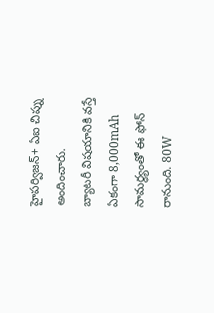హైపర్విజన్+ ఏఐ చిప్ను అందించారు.
బ్యాటరీ విషయానికి వస్తే ఏకంగా 8,000mAh సామర్థ్యంతో ఈ ఫోన్ రానుంది. 80W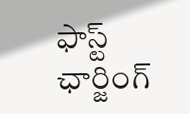ఫాస్ట్ ఛార్జింగ్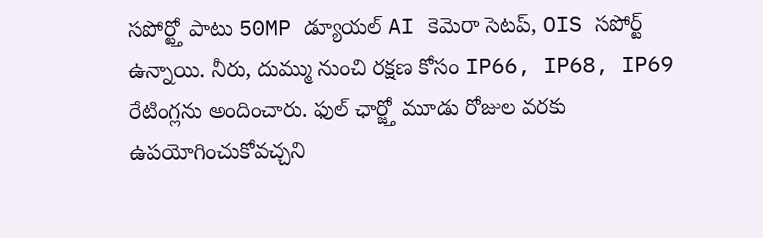సపోర్ట్తో పాటు 50MP డ్యూయల్ AI కెమెరా సెటప్, OIS సపోర్ట్ ఉన్నాయి. నీరు, దుమ్ము నుంచి రక్షణ కోసం IP66, IP68, IP69 రేటింగ్లను అందించారు. ఫుల్ ఛార్జ్తో మూడు రోజుల వరకు ఉపయోగించుకోవచ్చని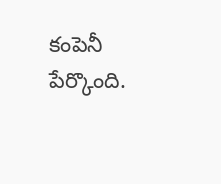కంపెనీ పేర్కొంది.